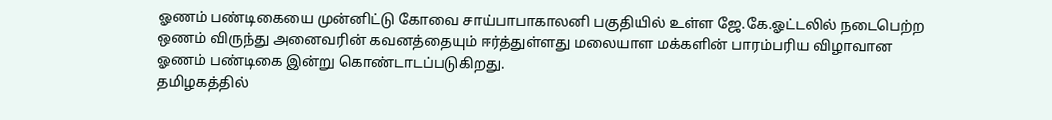ஓணம் பண்டிகையை முன்னிட்டு கோவை சாய்பாபாகாலனி பகுதியில் உள்ள ஜே.கே.ஓட்டலில் நடைபெற்ற ஒணம் விருந்து அனைவரின் கவனத்தையும் ஈர்த்துள்ளது மலையாள மக்களின் பாரம்பரிய விழாவான ஓணம் பண்டிகை இன்று கொண்டாடப்படுகிறது.
தமிழகத்தில்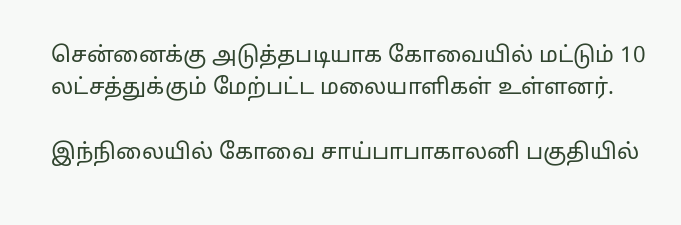சென்னைக்கு அடுத்தபடியாக கோவையில் மட்டும் 10 லட்சத்துக்கும் மேற்பட்ட மலையாளிகள் உள்ளனர்.

இந்நிலையில் கோவை சாய்பாபாகாலனி பகுதியில்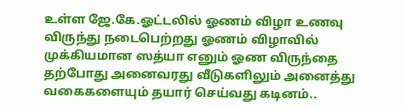உள்ள ஜே.கே.ஓட்டலில் ஓணம் விழா உணவு விருந்து நடைபெற்றது ஓணம் விழாவில் முக்கியமான ஸத்யா எனும் ஓண விருந்தை தற்போது அனைவரது வீடுகளிலும் அனைத்து வகைகளையும் தயார் செய்வது கடினம்..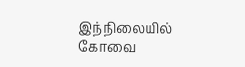இந்நிலையில் கோவை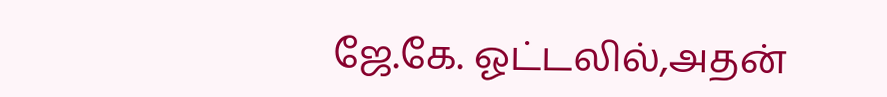ஜே.கே. ஓட்டலில்,அதன்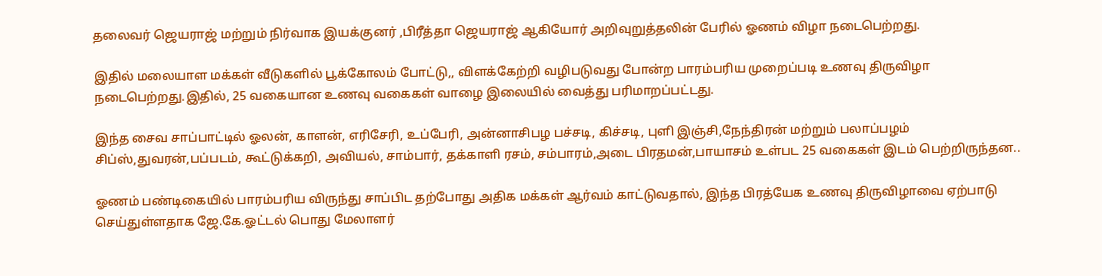தலைவர் ஜெயராஜ் மற்றும் நிர்வாக இயக்குனர் ,பிரீத்தா ஜெயராஜ் ஆகியோர் அறிவுறுத்தலின் பேரில் ஓணம் விழா நடைபெற்றது.

இதில் மலையாள மக்கள் வீடுகளில் பூக்கோலம் போட்டு,, விளக்கேற்றி வழிபடுவது போன்ற பாரம்பரிய முறைப்படி உணவு திருவிழா நடைபெற்றது.இதில், 25 வகையான உணவு வகைகள் வாழை இலையில் வைத்து பரிமாறப்பட்டது.

இந்த சைவ சாப்பாட்டில் ஓலன், காளன், எரிசேரி, உப்பேரி, அன்னாசிபழ பச்சடி, கிச்சடி, புளி இஞ்சி,நேந்திரன் மற்றும் பலாப்பழம் சிப்ஸ்,துவரன்,பப்படம், கூட்டுக்கறி, அவியல், சாம்பார், தக்காளி ரசம், சம்பாரம்,அடை பிரதமன்,பாயாசம் உள்பட 25 வகைகள் இடம் பெற்றிருந்தன..

ஓணம் பண்டிகையில் பாரம்பரிய விருந்து சாப்பிட தற்போது அதிக மக்கள் ஆர்வம் காட்டுவதால், இந்த பிரத்யேக உணவு திருவிழாவை ஏற்பாடு செய்துள்ளதாக ஜே.கே.ஓட்டல் பொது மேலாளர்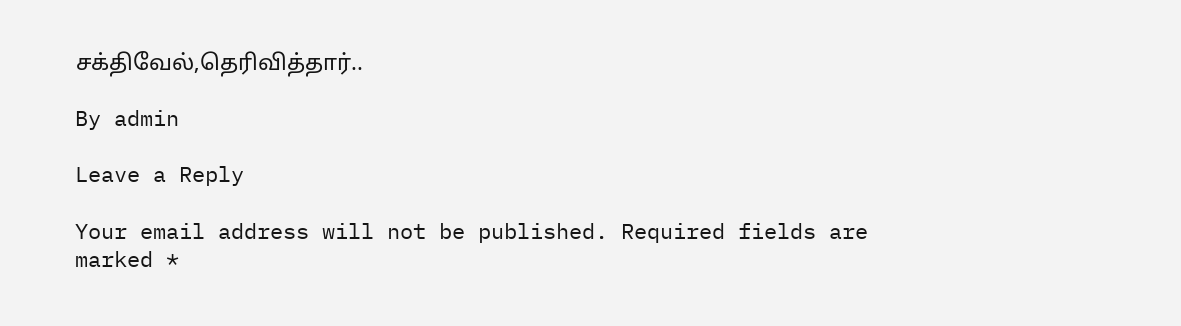சக்திவேல்,தெரிவித்தார்..

By admin

Leave a Reply

Your email address will not be published. Required fields are marked *